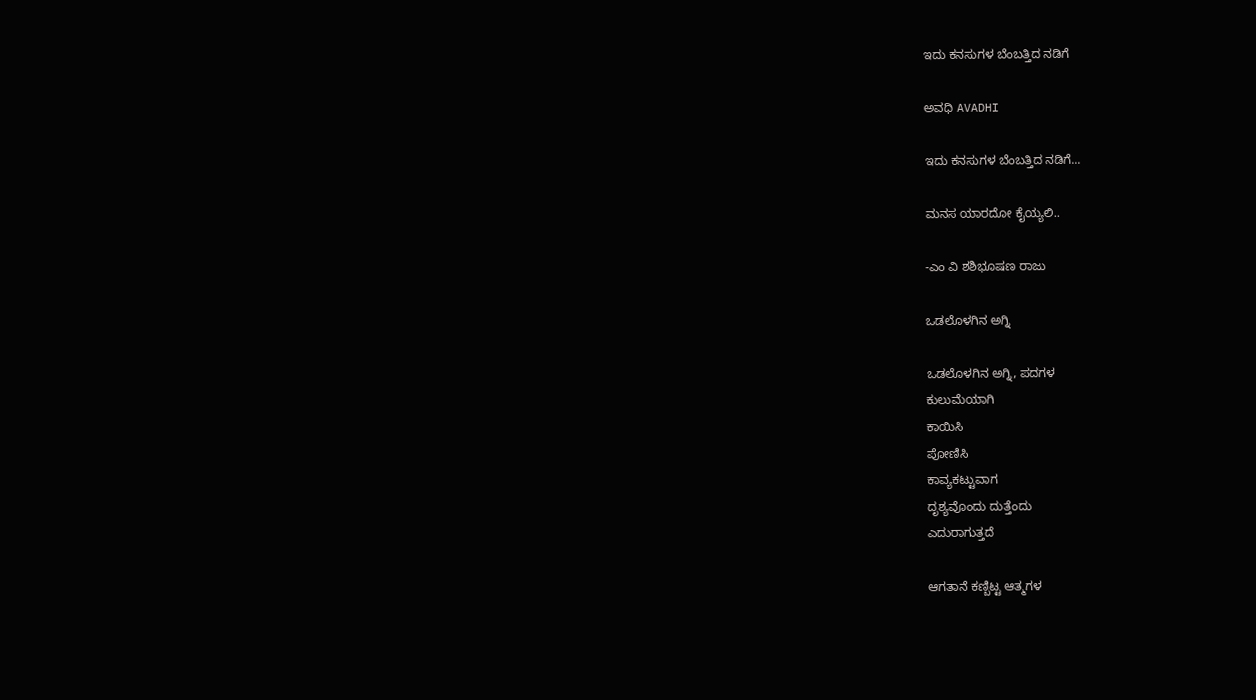ಇದು ಕನಸುಗಳ ಬೆಂಬತ್ತಿದ ನಡಿಗೆ‍

ಅವಧಿ AVADHI

ಇದು ಕನಸುಗಳ ಬೆಂಬತ್ತಿದ ನಡಿಗೆ...

ಮನಸ ಯಾರದೋ ಕೈಯ್ಯಲಿ..

-ಎಂ ವಿ ಶಶಿಭೂಷಣ ರಾಜು

ಒಡಲೊಳಗಿನ ಅಗ್ನಿ

ಒಡಲೊಳಗಿನ ಅಗ್ನಿ, ಪದಗಳ
ಕುಲುಮೆಯಾಗಿ
ಕಾಯಿಸಿ
ಪೋಣಿಸಿ
ಕಾವ್ಯಕಟ್ಟುವಾಗ
ದೃಶ್ಯವೊಂದು ದುತ್ತೆಂದು
ಎದುರಾಗುತ್ತದೆ

ಆಗತಾನೆ ಕಣ್ಬಿಟ್ಟ ಆತ್ಮಗಳ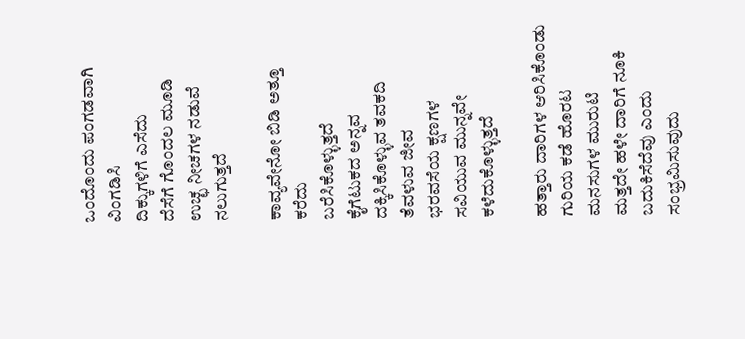ಒಂದೊಂದು ಪಂಗಡವಾಗಿ
ವಿಂಗಡಿಸಿ
ದಿಕ್ಕುಗಳಿಗೆ ಎಸೆದು
ದೆಸೆಗೆ ಗೊಂದಲ ಮೂಡಿ
ಉಚ್ಛ ನೀಚಗಳ ನಡುವೆ
ನಲುಗುತ್ತದೆ

ಕಾವ್ಯವೇನೋ ಬಿಡಿ ಅತ್ತೂ ಕರೆದು
ಬರೆಸಿಕೊಳ್ಳುತ್ತದೆ
ಕೈಗೆಟುಕದ ಅನ್ನವ
ದಕ್ಕಿಸಿಕೊಳ್ಳುವ ತವಕದಿ
ತೆವಳುವ ಜೀವ
ಭರವಸೆಯ ಕ್ಷಣಗಳ
ಸವಿಯುವ ಮುನ್ನವೇ
ಕಳೆದುಕೊಳ್ಳುತ್ತದೆ

ಹತ್ತಾರು ದಾರಿಗಳ ಆರಿಸಿಕೊಂಡು
ಗುರಿಯ ಕಡೆ ಹೊರಟ
ಮನಸುಗಳ ಮುರುಟಿ
ಮತ್ತದೇ ಹಳೇ ದಾರಿಗೆ ನೂಕಿ
ಬದುಕಿಸೆದೆವು ಎಂದು
ಸಂಭ್ರಮಿಸುವುದು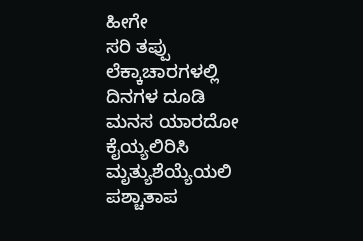ಹೀಗೇ
ಸರಿ ತಪ್ಪು ಲೆಕ್ಕಾಚಾರಗಳಲ್ಲಿ
ದಿನಗಳ ದೂಡಿ
ಮನಸ ಯಾರದೋ ಕೈಯ್ಯಲಿರಿಸಿ
ಮೃತ್ಯುಶೆಯ್ಯೆಯಲಿ
ಪಶ್ಚಾತಾಪ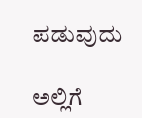ಪಡುವುದು

ಅಲ್ಲಿಗೆ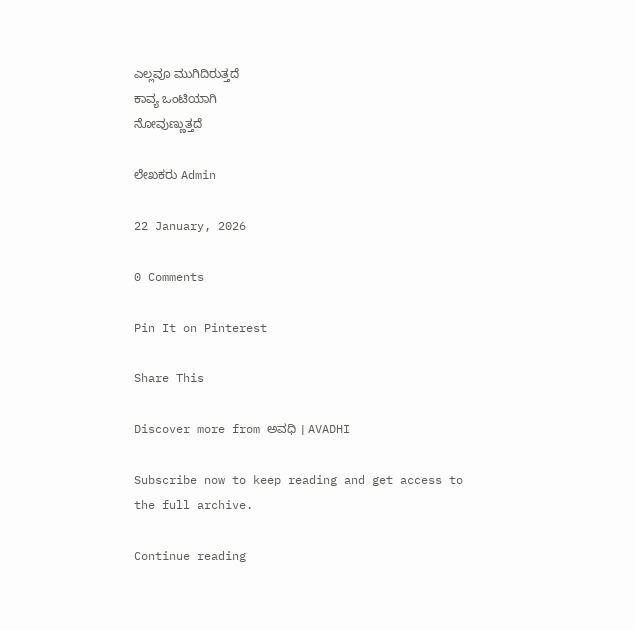ಎಲ್ಲವೂ ಮುಗಿದಿರುತ್ತದೆ
ಕಾವ್ಯ ಒಂಟಿಯಾಗಿ
ನೋವುಣ್ಣುತ್ತದೆ

ಲೇಖಕರು Admin

22 January, 2026

0 Comments

Pin It on Pinterest

Share This

Discover more from ಅವಧಿ । AVADHI

Subscribe now to keep reading and get access to the full archive.

Continue reading